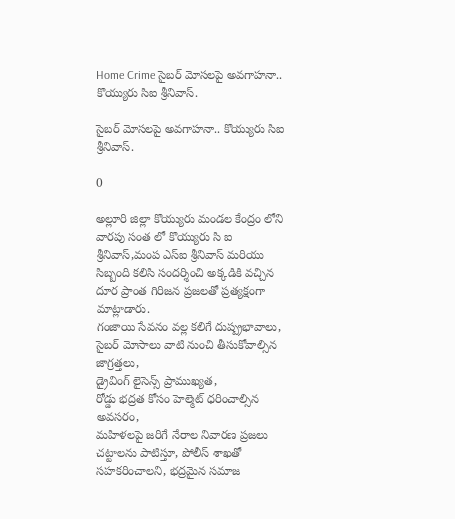Home Crime సైబర్ మోసలపై అవగాహనా.. కొయ్యురు సిఐ శ్రీనివాస్.

సైబర్ మోసలపై అవగాహనా.. కొయ్యురు సిఐ శ్రీనివాస్.

0

అల్లూరి జిల్లా కొయ్యురు మండల కేంద్రం లోని వారపు సంత లో కొయ్యురు సి ఐ శ్రీనివాస్,మంప ఎస్‌ఐ శ్రీనివాస్ మరియు సిబ్బంది కలిసి సందర్శించి అక్కడికి వచ్చిన దూర ప్రాంత గిరిజన ప్రజలతో ప్రత్యక్షంగా మాట్లాడారు.
గంజాయి సేవనం వల్ల కలిగే దుష్ప్రభావాలు,
సైబర్ మోసాలు వాటి నుంచి తీసుకోవాల్సిన జాగ్రత్తలు,
డ్రైవింగ్ లైసెన్స్ ప్రాముఖ్యత,
రోడ్డు భద్రత కోసం హెల్మెట్ ధరించాల్సిన అవసరం,
మహిళలపై జరిగే నేరాల నివారణ ప్రజలు చట్టాలను పాటిస్తూ, పోలీస్ శాఖతో సహకరించాలని, భద్రమైన సమాజ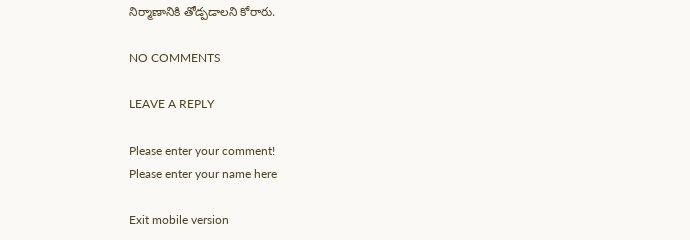నిర్మాణానికి తోడ్పడాలని కోరారు.

NO COMMENTS

LEAVE A REPLY

Please enter your comment!
Please enter your name here

Exit mobile version